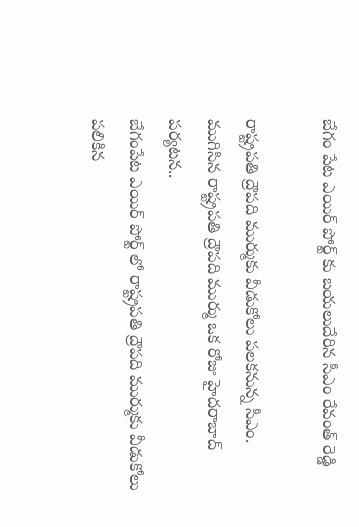బేగం పేట ఎయిర్ పోర్ట్ కు బయలుదేరిన సీఎం రేవంత్ రెడ్డి

రాష్ట్రపతి ద్రౌపది ముర్ముకు వీడుకోలు పలకనున్న సీఎం.
ముగిసిన రాష్ట్రపతి ద్రౌపది ముర్ము ఒక రోజు హైదరాబాద్ పర్యటన..
బేగంపేట ఎయిర్ పోర్ట్ లో రాష్ట్రపతి ద్రౌపది ముర్ముకు వీడుకోలు పలికిన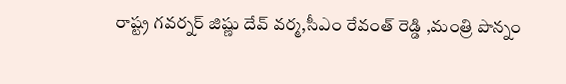రాష్ట్ర గవర్నర్ జిష్ణు దేవ్ వర్మ,సీఎం రేవంత్ రెడ్డి ,మంత్రి పొన్నం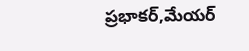ప్రభాకర్,మేయర్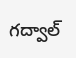గద్వాల్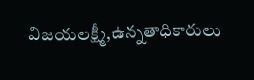విజయలక్ష్మీ,ఉన్నతాధికారులు